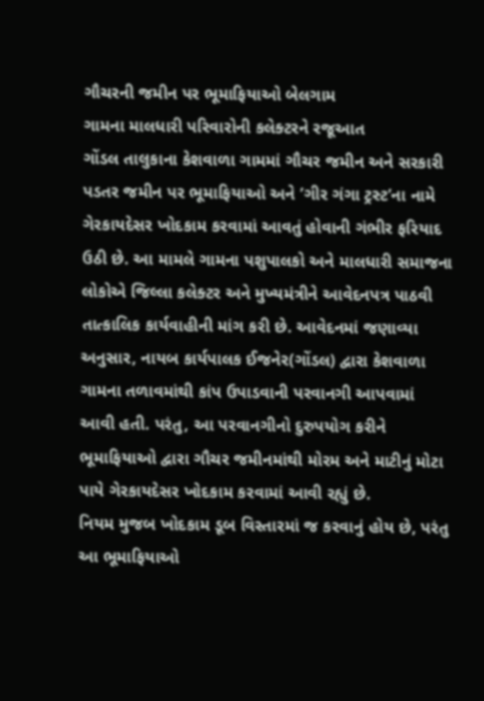ગૌચરની જમીન પર ભૂમાફિયાઓ બેલગામ
ગામના માલધારી પરિવારોની કલેક્ટરને રજૂઆત
ગોંડલ તાલુકાના કેશવાળા ગામમાં ગૌચર જમીન અને સરકારી પડતર જમીન પર ભૂમાફિયાઓ અને ’ગીર ગંગા ટ્રસ્ટ’ના નામે ગેરકાયદેસર ખોદકામ કરવામાં આવતું હોવાની ગંભીર ફરિયાદ ઉઠી છે. આ મામલે ગામના પશુપાલકો અને માલધારી સમાજના લોકોએ જિલ્લા કલેક્ટર અને મુખ્યમંત્રીને આવેદનપત્ર પાઠવી તાત્કાલિક કાર્યવાહીની માંગ કરી છે. આવેદનમાં જણાવ્યા અનુસાર, નાયબ કાર્યપાલક ઈજનેર(ગોંડલ) દ્વારા કેશવાળા ગામના તળાવમાંથી કાંપ ઉપાડવાની પરવાનગી આપવામાં આવી હતી. પરંતુ, આ પરવાનગીનો દુરુપયોગ કરીને ભૂમાફિયાઓ દ્વારા ગૌચર જમીનમાંથી મોરમ અને માટીનું મોટા પાયે ગેરકાયદેસર ખોદકામ કરવામાં આવી રહ્યું છે.
નિયમ મુજબ ખોદકામ ડૂબ વિસ્તારમાં જ કરવાનું હોય છે, પરંતુ આ ભૂમાફિયાઓ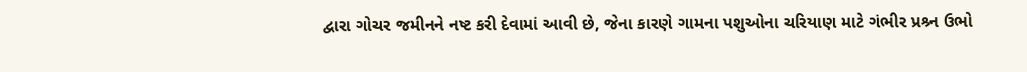દ્વારા ગોચર જમીનને નષ્ટ કરી દેવામાં આવી છે, જેના કારણે ગામના પશુઓના ચરિયાણ માટે ગંભીર પ્રશ્ર્ન ઉભો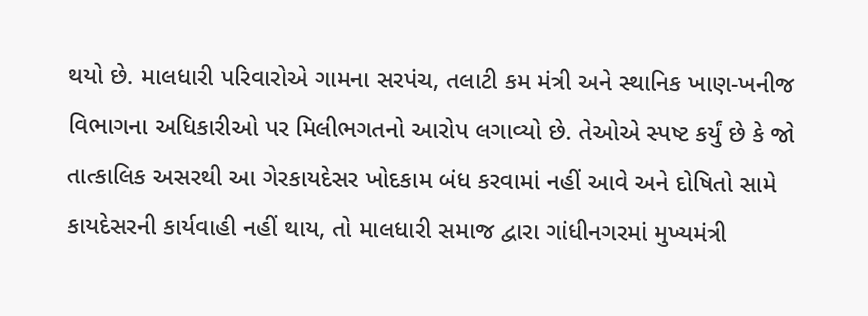થયો છે. માલધારી પરિવારોએ ગામના સરપંચ, તલાટી કમ મંત્રી અને સ્થાનિક ખાણ-ખનીજ વિભાગના અધિકારીઓ પર મિલીભગતનો આરોપ લગાવ્યો છે. તેઓએ સ્પષ્ટ કર્યું છે કે જો તાત્કાલિક અસરથી આ ગેરકાયદેસર ખોદકામ બંધ કરવામાં નહીં આવે અને દોષિતો સામે કાયદેસરની કાર્યવાહી નહીં થાય, તો માલધારી સમાજ દ્વારા ગાંધીનગરમાં મુખ્યમંત્રી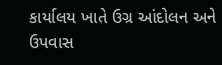કાર્યાલય ખાતે ઉગ્ર આંદોલન અને ઉપવાસ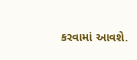કરવામાં આવશે.